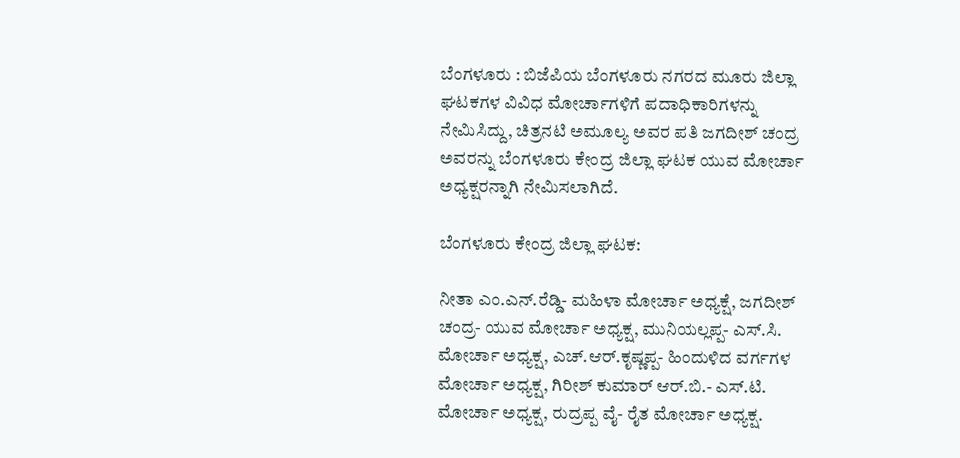ಬೆಂಗಳೂರು : ಬಿಜೆಪಿಯ ಬೆಂಗಳೂರು ನಗರದ ಮೂರು ಜಿಲ್ಲಾ ಘಟಕಗಳ ವಿವಿಧ ಮೋರ್ಚಾಗಳಿಗೆ ಪದಾಧಿಕಾರಿಗಳನ್ನು ನೇಮಿಸಿದ್ದು, ಚಿತ್ರನಟಿ ಅಮೂಲ್ಯ ಅವರ ಪತಿ ಜಗದೀಶ್ ಚಂದ್ರ ಅವರನ್ನು ಬೆಂಗಳೂರು ಕೇಂದ್ರ ಜಿಲ್ಲಾ ಘಟಕ ಯುವ ಮೋರ್ಚಾ ಅಧ್ಯಕ್ಷರನ್ನಾಗಿ ನೇಮಿಸಲಾಗಿದೆ.

ಬೆಂಗಳೂರು ಕೇಂದ್ರ ಜಿಲ್ಲಾ ಘಟಕ:

ನೀತಾ ಎಂ.ಎನ್‌.ರೆಡ್ಡಿ- ಮಹಿಳಾ ಮೋರ್ಚಾ ಅಧ್ಯಕ್ಷೆ, ಜಗದೀಶ್ ಚಂದ್ರ- ಯುವ ಮೋರ್ಚಾ ಅಧ್ಯಕ್ಷ, ಮುನಿಯಲ್ಲಪ್ಪ- ಎಸ್‌.ಸಿ. ಮೋರ್ಚಾ ಅಧ್ಯಕ್ಷ, ಎಚ್.ಆರ್‌.ಕೃಷ್ಣಪ್ಪ- ಹಿಂದುಳಿದ ವರ್ಗಗಳ ಮೋರ್ಚಾ ಅಧ್ಯಕ್ಷ, ಗಿರೀಶ್‌ ಕುಮಾರ್‌ ಆರ್.ಬಿ.- ಎಸ್‌.ಟಿ. ಮೋರ್ಚಾ ಅಧ್ಯಕ್ಷ, ರುದ್ರಪ್ಪ ವೈ- ರೈತ ಮೋರ್ಚಾ ಅಧ್ಯಕ್ಷ.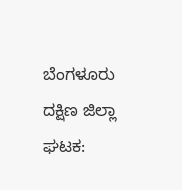ಬೆಂಗಳೂರು ದಕ್ಷಿಣ ಜಿಲ್ಲಾ ಘಟಕ: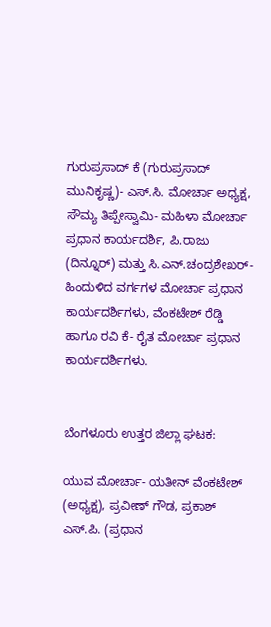ಗುರುಪ್ರಸಾದ್‌ ಕೆ (ಗುರುಪ್ರಸಾದ್ ಮುನಿಕೃಷ್ಣ)- ಎಸ್‌.ಸಿ. ಮೋರ್ಚಾ ಅಧ್ಯಕ್ಷ, ಸೌಮ್ಯ ತಿಪ್ಪೇಸ್ವಾಮಿ- ಮಹಿಳಾ ಮೋರ್ಚಾ ಪ್ರಧಾನ ಕಾರ್ಯದರ್ಶಿ, ಪಿ.ರಾಜು (ದಿನ್ನೂರ್‌) ಮತ್ತು ಸಿ.ಎನ್‌.ಚಂದ್ರಶೇಖರ್‌- ಹಿಂದುಳಿದ ವರ್ಗಗಳ ಮೋರ್ಚಾ ಪ್ರಧಾನ ಕಾರ್ಯದರ್ಶಿಗಳು, ವೆಂಕಟೇಶ್ ರೆಡ್ಡಿ ಹಾಗೂ ರವಿ ಕೆ- ರೈತ ಮೋರ್ಚಾ ಪ್ರಧಾನ ಕಾರ್ಯದರ್ಶಿಗಳು.


ಬೆಂಗಳೂರು ಉತ್ತರ ಜಿಲ್ಲಾ ಘಟಕ:

ಯುವ ಮೋರ್ಚಾ- ಯತೀನ್ ವೆಂಕಟೇಶ್ (ಅಧ್ಯಕ್ಷ), ಪ್ರವೀಣ್‌ ಗೌಡ, ಪ್ರಕಾಶ್ ಎಸ್‌.ಪಿ. (ಪ್ರಧಾನ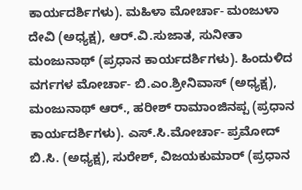ಕಾರ್ಯದರ್ಶಿಗಳು). ಮಹಿಳಾ ಮೋರ್ಚಾ- ಮಂಜುಳಾ ದೇವಿ (ಅಧ್ಯಕ್ಷ), ಆರ್.ವಿ.ಸುಜಾತ, ಸುನೀತಾ ಮಂಜುನಾಥ್ (ಪ್ರಧಾನ ಕಾರ್ಯದರ್ಶಿಗಳು). ಹಿಂದುಳಿದ ವರ್ಗಗಳ ಮೋರ್ಚಾ- ಬಿ.ಎಂ.ಶ್ರೀನಿವಾಸ್‌ (ಅಧ್ಯಕ್ಷ), ಮಂಜುನಾಥ್ ಆರ್‌., ಹರೀಶ್ ರಾಮಾಂಜಿನಪ್ಪ (ಪ್ರಧಾನ ಕಾರ್ಯದರ್ಶಿಗಳು). ಎಸ್‌.ಸಿ.ಮೋರ್ಚಾ- ಪ್ರಮೋದ್ ಬಿ.ಸಿ. (ಅಧ್ಯಕ್ಷ), ಸುರೇಶ್‌, ವಿಜಯಕುಮಾರ್‌ (ಪ್ರಧಾನ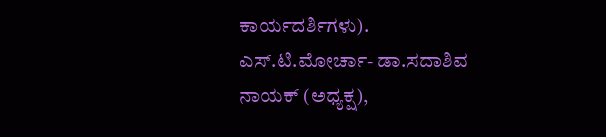ಕಾರ್ಯದರ್ಶಿಗಳು). ಎಸ್‌.ಟಿ.ಮೋರ್ಚಾ- ಡಾ.ಸದಾಶಿವ ನಾಯಕ್‌ (ಅಧ್ಯಕ್ಷ),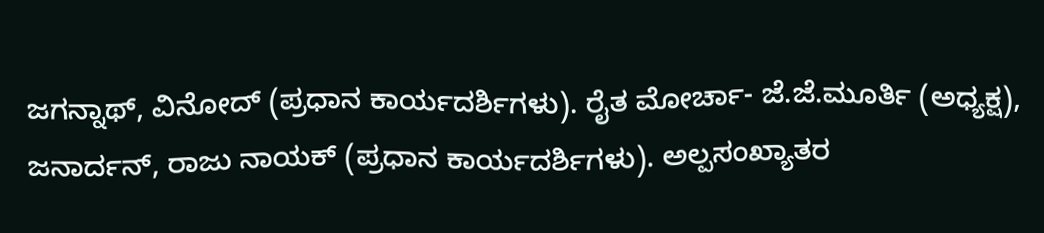ಜಗನ್ನಾಥ್, ವಿನೋದ್‌ (ಪ್ರಧಾನ ಕಾರ್ಯದರ್ಶಿಗಳು). ರೈತ ಮೋರ್ಚಾ- ಜೆ.ಜೆ.ಮೂರ್ತಿ (ಅಧ್ಯಕ್ಷ), ಜನಾರ್ದನ್, ರಾಜು ನಾಯಕ್‌ (ಪ್ರಧಾನ ಕಾರ್ಯದರ್ಶಿಗಳು). ಅಲ್ಪಸಂಖ್ಯಾತರ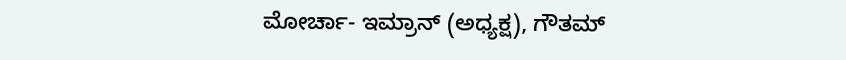ಮೋರ್ಚಾ- ಇಮ್ರಾನ್‌ (ಅಧ್ಯಕ್ಷ), ಗೌತಮ್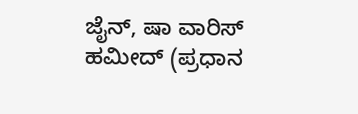ಜೈನ್‌, ಷಾ ವಾರಿಸ್‌ ಹಮೀದ್‌ (ಪ್ರಧಾನ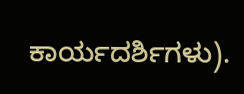ಕಾರ್ಯದರ್ಶಿಗಳು).